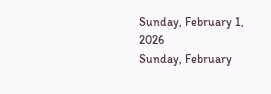Sunday, February 1, 2026
Sunday, February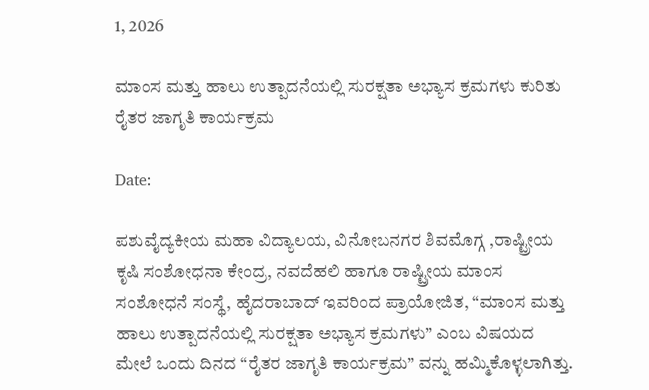1, 2026

ಮಾಂಸ ಮತ್ತು ಹಾಲು ಉತ್ಪಾದನೆಯಲ್ಲಿ ಸುರಕ್ಷತಾ ಅಭ್ಯಾಸ ಕ್ರಮಗಳು ಕುರಿತು ರೈತರ ಜಾಗೃತಿ ಕಾರ್ಯಕ್ರಮ

Date:

ಪಶುವೈದ್ಯಕೀಯ ಮಹಾ ವಿದ್ಯಾಲಯ, ವಿನೋಬನಗರ ಶಿವಮೊಗ್ಗ ,ರಾಷ್ಟ್ರೀಯ ಕೃಷಿ ಸಂಶೋಧನಾ ಕೇಂದ್ರ, ನವದೆಹಲಿ ಹಾಗೂ ರಾಷ್ಟ್ರೀಯ ಮಾಂಸ ಸಂಶೋಧನೆ ಸಂಸ್ಥೆ, ಹೈದರಾಬಾದ್ ಇವರಿಂದ ಪ್ರಾಯೋಜಿತ, “ಮಾಂಸ ಮತ್ತು ಹಾಲು ಉತ್ಪಾದನೆಯಲ್ಲಿ ಸುರಕ್ಷತಾ ಅಭ್ಯಾಸ ಕ್ರಮಗಳು” ಎಂಬ ವಿಷಯದ ಮೇಲೆ ಒಂದು ದಿನದ “ರೈತರ ಜಾಗೃತಿ ಕಾರ್ಯಕ್ರಮ” ವನ್ನು ಹಮ್ಮಿಕೊಳ್ಳಲಾಗಿತ್ತು.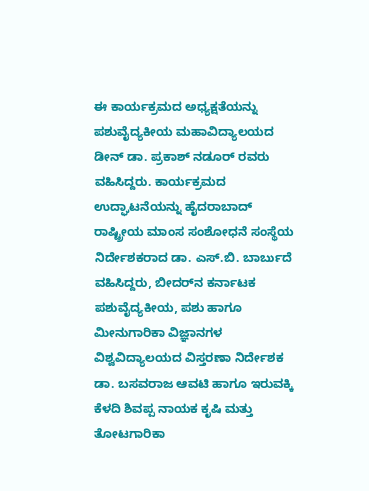ಈ ಕಾರ್ಯಕ್ರಮದ ಅಧ್ಯಕ್ಷತೆಯನ್ನು ಪಶುವೈದ್ಯಕೀಯ ಮಹಾವಿದ್ಯಾಲಯದ ಡೀನ್ ಡಾ. ಪ್ರಕಾಶ್ ನಡೂರ್ ರವರು ವಹಿಸಿದ್ದರು. ಕಾರ್ಯಕ್ರಮದ ಉದ್ಘಾಟನೆಯನ್ನು ಹೈದರಾಬಾದ್ ರಾಷ್ಟ್ರೀಯ ಮಾಂಸ ಸಂಶೋಧನೆ ಸಂಸ್ಥೆಯ ನಿರ್ದೇಶಕರಾದ ಡಾ. ಎಸ್.ಬಿ. ಬಾರ್ಬುದೆ ವಹಿಸಿದ್ದರು, ಬೀದರ್‌ನ ಕರ್ನಾಟಕ ಪಶುವೈದ್ಯಕೀಯ, ಪಶು ಹಾಗೂ ಮೀನುಗಾರಿಕಾ ವಿಜ್ಞಾನಗಳ ವಿಶ್ವವಿದ್ಯಾಲಯದ ವಿಸ್ತರಣಾ ನಿರ್ದೇಶಕ ಡಾ. ಬಸವರಾಜ ಆವಟಿ ಹಾಗೂ ಇರುವಕ್ಕಿ ಕೆಳದಿ ಶಿವಪ್ಪ ನಾಯಕ ಕೃಷಿ ಮತ್ತು ತೋಟಗಾರಿಕಾ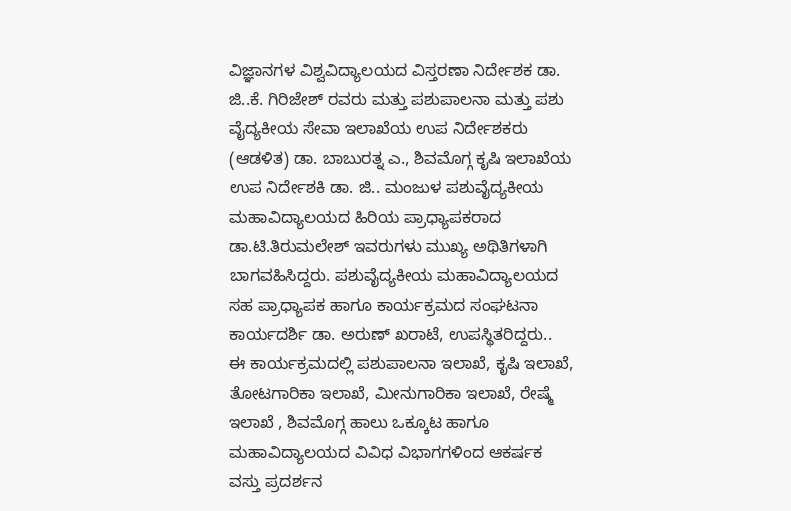ವಿಜ್ಞಾನಗಳ ವಿಶ್ವವಿದ್ಯಾಲಯದ ವಿಸ್ತರಣಾ ನಿರ್ದೇಶಕ ಡಾ. ಜಿ..ಕೆ. ಗಿರಿಜೇಶ್ ರವರು ಮತ್ತು ಪಶುಪಾಲನಾ ಮತ್ತು ಪಶು ವೈದ್ಯಕೀಯ ಸೇವಾ ಇಲಾಖೆಯ ಉಪ ನಿರ್ದೇಶಕರು (ಆಡಳಿತ) ಡಾ. ಬಾಬುರತ್ನ ಎ., ಶಿವಮೊಗ್ಗ ಕೃಷಿ ಇಲಾಖೆಯ ಉಪ ನಿರ್ದೇಶಕಿ ಡಾ. ಜಿ.. ಮಂಜುಳ ಪಶುವೈದ್ಯಕೀಯ ಮಹಾವಿದ್ಯಾಲಯದ ಹಿರಿಯ ಪ್ರಾಧ್ಯಾಪಕರಾದ ಡಾ.ಟಿ.ತಿರುಮಲೇಶ್ ಇವರುಗಳು ಮುಖ್ಯ ಅಥಿತಿಗಳಾಗಿ ಬಾಗವಹಿಸಿದ್ದರು. ಪಶುವೈದ್ಯಕೀಯ ಮಹಾವಿದ್ಯಾಲಯದ ಸಹ ಪ್ರಾಧ್ಯಾಪಕ ಹಾಗೂ ಕಾರ್ಯಕ್ರಮದ ಸಂಘಟನಾ ಕಾರ್ಯದರ್ಶಿ ಡಾ. ಅರುಣ್ ಖರಾಟೆ, ಉಪಸ್ಥಿತರಿದ್ದರು..
ಈ ಕಾರ್ಯಕ್ರಮದಲ್ಲಿ ಪಶುಪಾಲನಾ ಇಲಾಖೆ, ಕೃಷಿ ಇಲಾಖೆ, ತೋಟಗಾರಿಕಾ ಇಲಾಖೆ, ಮೀನುಗಾರಿಕಾ ಇಲಾಖೆ, ರೇಷ್ಮೆ ಇಲಾಖೆ , ಶಿವಮೊಗ್ಗ ಹಾಲು ಒಕ್ಕೂಟ ಹಾಗೂ ಮಹಾವಿದ್ಯಾಲಯದ ವಿವಿಧ ವಿಭಾಗಗಳಿಂದ ಆಕರ್ಷಕ ವಸ್ತು ಪ್ರದರ್ಶನ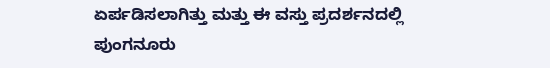ಏರ್ಪಡಿಸಲಾಗಿತ್ತು ಮತ್ತು ಈ ವಸ್ತು ಪ್ರದರ್ಶನದಲ್ಲಿ ಪುಂಗನೂರು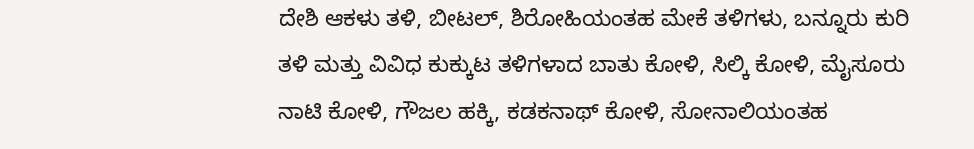ದೇಶಿ ಆಕಳು ತಳಿ, ಬೀಟಲ್, ಶಿರೋಹಿಯಂತಹ ಮೇಕೆ ತಳಿಗಳು, ಬನ್ನೂರು ಕುರಿ ತಳಿ ಮತ್ತು ವಿವಿಧ ಕುಕ್ಕುಟ ತಳಿಗಳಾದ ಬಾತು ಕೋಳಿ, ಸಿಲ್ಕಿ ಕೋಳಿ, ಮೈಸೂರು ನಾಟಿ ಕೋಳಿ, ಗೌಜಲ ಹಕ್ಕಿ, ಕಡಕನಾಥ್ ಕೋಳಿ, ಸೋನಾಲಿಯಂತಹ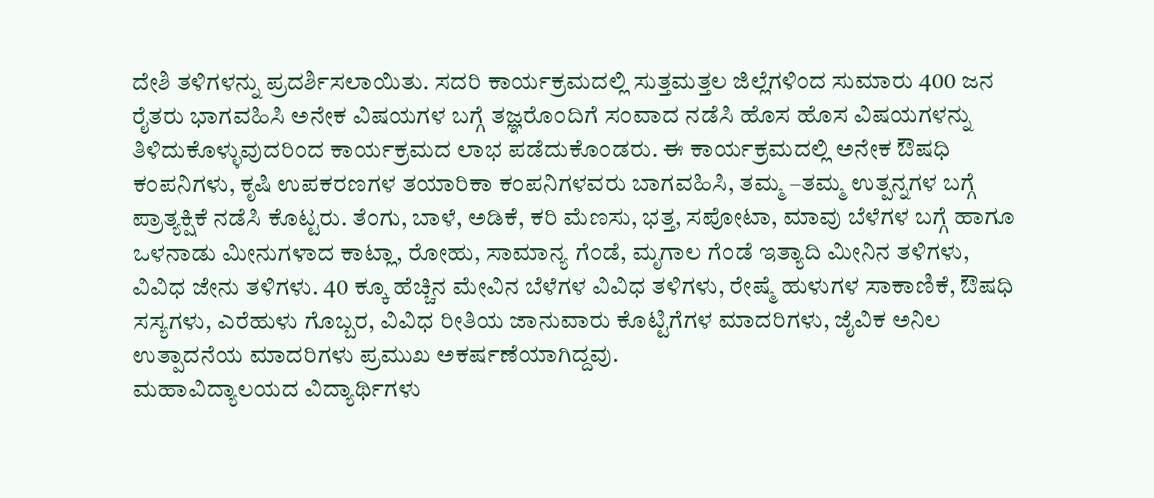ದೇಶಿ ತಳಿಗಳನ್ನು ಪ್ರದರ್ಶಿಸಲಾಯಿತು. ಸದರಿ ಕಾರ್ಯಕ್ರಮದಲ್ಲಿ ಸುತ್ತಮತ್ತಲ ಜಿಲ್ಲೆಗಳಿಂದ ಸುಮಾರು 400 ಜನ ರೈತರು ಭಾಗವಹಿಸಿ ಅನೇಕ ವಿಷಯಗಳ ಬಗ್ಗೆ ತಜ್ಞರೊಂದಿಗೆ ಸಂವಾದ ನಡೆಸಿ ಹೊಸ ಹೊಸ ವಿಷಯಗಳನ್ನು ತಿಳಿದುಕೊಳ್ಳುವುದರಿಂದ ಕಾರ್ಯಕ್ರಮದ ಲಾಭ ಪಡೆದುಕೊಂಡರು. ಈ ಕಾರ್ಯಕ್ರಮದಲ್ಲಿ ಅನೇಕ ಔಷಧಿ ಕಂಪನಿಗಳು, ಕೃಷಿ ಉಪಕರಣಗಳ ತಯಾರಿಕಾ ಕಂಪನಿಗಳವರು ಬಾಗವಹಿಸಿ, ತಮ್ಮ –ತಮ್ಮ ಉತ್ಪನ್ನಗಳ ಬಗ್ಗೆ ಪ್ರಾತ್ಯಕ್ಷಿಕೆ ನಡೆಸಿ ಕೊಟ್ಟರು. ತೆಂಗು, ಬಾಳೆ, ಅಡಿಕೆ, ಕರಿ ಮೆಣಸು, ಭತ್ತ, ಸಪೋಟಾ, ಮಾವು ಬೆಳೆಗಳ ಬಗ್ಗೆ ಹಾಗೂ ಒಳನಾಡು ಮೀನುಗಳಾದ ಕಾಟ್ಲಾ, ರೋಹು, ಸಾಮಾನ್ಯ ಗೆಂಡೆ, ಮೃಗಾಲ ಗೆಂಡೆ ಇತ್ಯಾದಿ ಮೀನಿನ ತಳಿಗಳು, ವಿವಿಧ ಜೇನು ತಳಿಗಳು. 40 ಕ್ಕೂ ಹೆಚ್ಚಿನ ಮೇವಿನ ಬೆಳೆಗಳ ವಿವಿಧ ತಳಿಗಳು, ರೇಷ್ಮೆ ಹುಳುಗಳ ಸಾಕಾಣಿಕೆ, ಔಷಧಿ ಸಸ್ಯಗಳು, ಎರೆಹುಳು ಗೊಬ್ಬರ, ವಿವಿಧ ರೀತಿಯ ಜಾನುವಾರು ಕೊಟ್ಟಿಗೆಗಳ ಮಾದರಿಗಳು, ಜೈವಿಕ ಅನಿಲ ಉತ್ಪಾದನೆಯ ಮಾದರಿಗಳು ಪ್ರಮುಖ ಅಕರ್ಷಣೆಯಾಗಿದ್ದವು.
ಮಹಾವಿದ್ಯಾಲಯದ ವಿದ್ಯಾರ್ಥಿಗಳು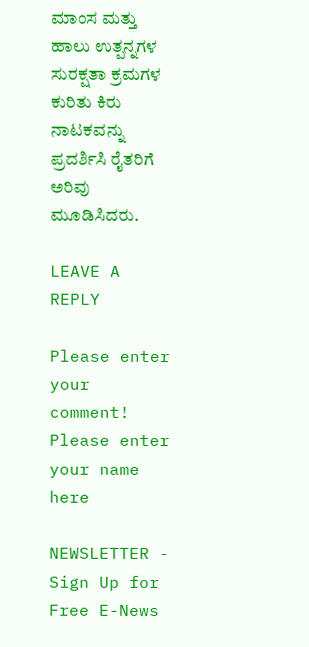ಮಾಂಸ ಮತ್ತು ಹಾಲು ಉತ್ಪನ್ನಗಳ ಸುರಕ್ಷತಾ ಕ್ರಮಗಳ ಕುರಿತು ಕಿರು ನಾಟಕವನ್ನು ಪ್ರದರ್ಶಿಸಿ ರೈತರಿಗೆ ಅರಿವು ಮೂಡಿಸಿದರು.

LEAVE A REPLY

Please enter your comment!
Please enter your name here

NEWSLETTER - Sign Up for Free E-News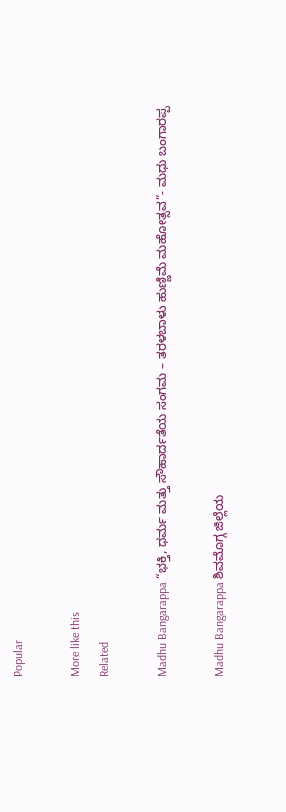Popular

More like this
Related

Madhu Bangarappa “ಭಕ್ತಿ, ಧರ್ಮ ಮತ್ತು ಸೌಹಾರ್ದತೆಯ ಸಂಗಮ – ತರಳಬಾಳು ಹುಣ್ಣಿಮೆ ಮಹೋತ್ಸವ”- ಮಧು ಬಂಗಾರಪ್ಪ

Madhu Bangarappa ಶಿವಮೊಗ್ಗ ಜಿಲ್ಲೆಯ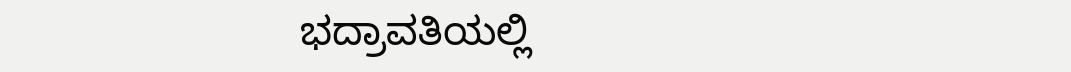ಭದ್ರಾವತಿಯಲ್ಲಿ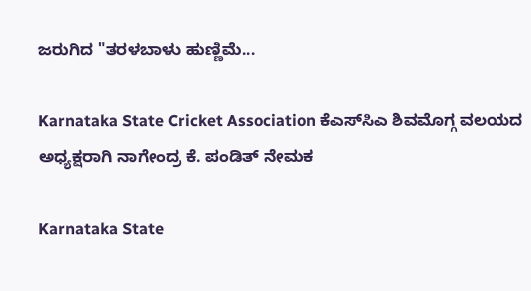ಜರುಗಿದ "ತರಳಬಾಳು ಹುಣ್ಣಿಮೆ...

Karnataka State Cricket Association ಕೆಎಸ್‌ಸಿಎ ಶಿವಮೊಗ್ಗ ವಲಯದ ಅಧ್ಯಕ್ಷರಾಗಿ ನಾಗೇಂದ್ರ ಕೆ. ಪಂಡಿತ್ ನೇಮಕ

Karnataka State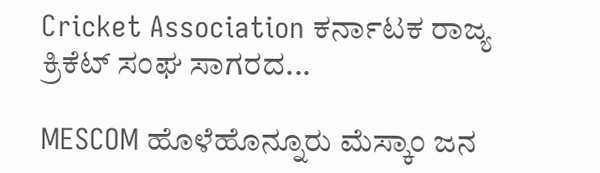Cricket Association ಕರ್ನಾಟಕ ರಾಜ್ಯ ಕ್ರಿಕೆಟ್ ಸಂಘ ಸಾಗರದ...

MESCOM ಹೊಳೆಹೊನ್ನೂರು ಮೆಸ್ಕಾಂ ಜನ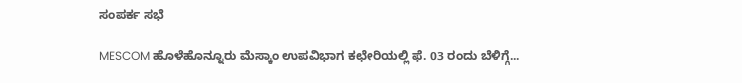ಸಂಪರ್ಕ ಸಭೆ

MESCOM ಹೊಳೆಹೊನ್ನೂರು ಮೆಸ್ಕಾಂ ಉಪವಿಭಾಗ ಕಛೇರಿಯಲ್ಲಿ ಫೆ. 03 ರಂದು ಬೆಳಿಗ್ಗೆ...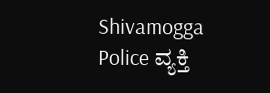Shivamogga Police ವ್ಯಕ್ತಿ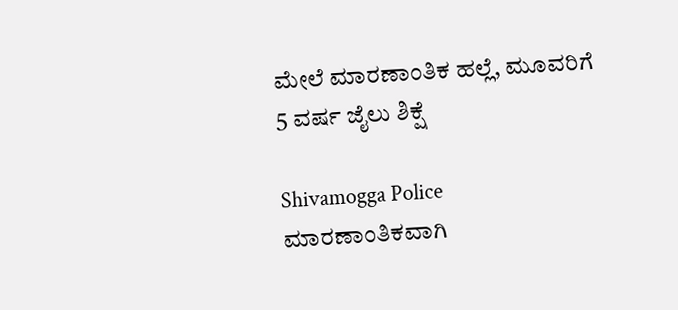ಮೇಲೆ ಮಾರಣಾಂತಿಕ ಹಲ್ಲೆ, ಮೂವರಿಗೆ 5 ವರ್ಷ ಜೈಲು ಶಿಕ್ಷೆ

Shivamogga Police ಮಾರಣಾಂತಿಕವಾಗಿ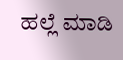ಹಲ್ಲೆ ಮಾಡಿ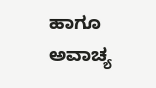ಹಾಗೂ ಅವಾಚ್ಯ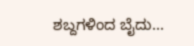ಶಬ್ದಗಳಿಂದ ಬೈದು...